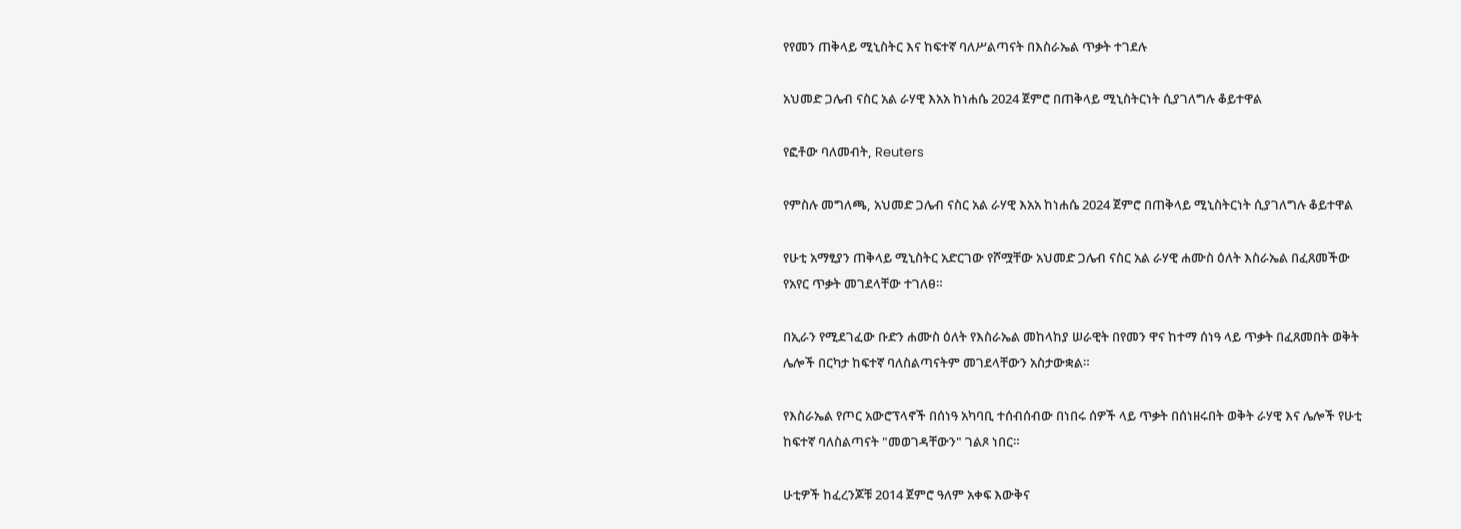የየመን ጠቅላይ ሚኒስትር እና ከፍተኛ ባለሥልጣናት በእስራኤል ጥቃት ተገደሉ

አህመድ ጋሌብ ናስር አል ራሃዊ እአአ ከነሐሴ 2024 ጀምሮ በጠቅላይ ሚኒስትርነት ሲያገለግሉ ቆይተዋል

የፎቶው ባለመብት, Reuters

የምስሉ መግለጫ, አህመድ ጋሌብ ናስር አል ራሃዊ እአአ ከነሐሴ 2024 ጀምሮ በጠቅላይ ሚኒስትርነት ሲያገለግሉ ቆይተዋል

የሁቲ አማፂያን ጠቅላይ ሚኒስትር አድርገው የሾሟቸው አህመድ ጋሌብ ናስር አል ራሃዊ ሐሙስ ዕለት እስራኤል በፈጸመችው የአየር ጥቃት መገደላቸው ተገለፀ።

በኢራን የሚደገፈው ቡድን ሐሙስ ዕለት የእስራኤል መከላከያ ሠራዊት በየመን ዋና ከተማ ሰነዓ ላይ ጥቃት በፈጸመበት ወቅት ሌሎች በርካታ ከፍተኛ ባለስልጣናትም መገደላቸውን አስታውቋል።

የእስራኤል የጦር አውሮፕላኖች በሰነዓ አካባቢ ተሰብሰብው በነበሩ ሰዎች ላይ ጥቃት በሰነዘሩበት ወቅት ራሃዊ እና ሌሎች የሁቲ ከፍተኛ ባለስልጣናት "መወገዳቸውን" ገልጾ ነበር።

ሁቲዎች ከፈረንጆቹ 2014 ጀምሮ ዓለም አቀፍ እውቅና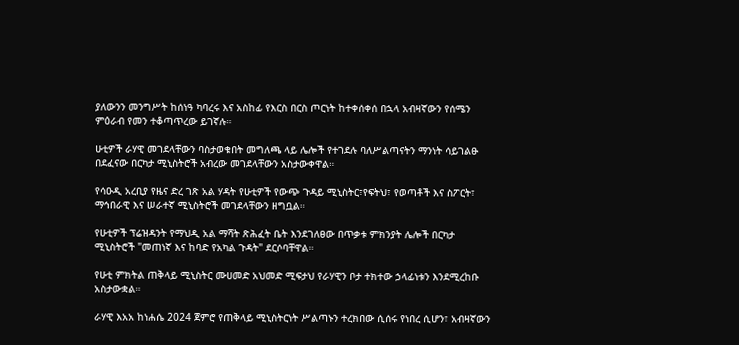ያለውንን መንግሥት ከሰነዓ ካባረሩ እና አስከፊ የእርስ በርስ ጦርነት ከተቀሰቀሰ በኋላ አብዛኛውን የሰሜን ምዕራብ የመን ተቆጣጥረው ይገኛሉ።

ሁቲዎች ራሃዊ መገደላቸውን ባስታወቁበት መግለጫ ላይ ሌሎች የተገደሉ ባለሥልጣናትን ማንነት ሳይገልፁ በደፈናው በርካታ ሚኒስትሮች አብረው መገደላቸውን አስታውቀዋል።

የሳዑዲ አረቢያ የዜና ድረ ገጽ አል ሃዳት የሁቲዎች የውጭ ጉዳይ ሚኒስትር፣የፍትህ፣ የወጣቶች እና ስፖርት፣ ማኅበራዊ እና ሠራተኛ ሚኒስትሮች መገደላቸውን ዘግቧል።

የሁቲዎች ፕሬዝዳንት የማህዲ አል ማሻት ጽሕፈት ቤት እንደገለፀው በጥቃቱ ምክንያት ሌሎች በርካታ ሚኒስትሮች "መጠነኛ እና ከባድ የአካል ጉዳት" ደርሶባቸዋል።

የሁቲ ምክትል ጠቅላይ ሚኒስትር ሙሀመድ አህመድ ሚፍታህ የራሃዊን ቦታ ተክተው ኃላፊነቱን እንደሚረከቡ አስታውቋል።

ራሃዊ እአአ ከነሐሴ 2024 ጀምሮ የጠቅላይ ሚኒስትርነት ሥልጣኑን ተረክበው ሲሰሩ የነበረ ሲሆን፣ አብዛኛውን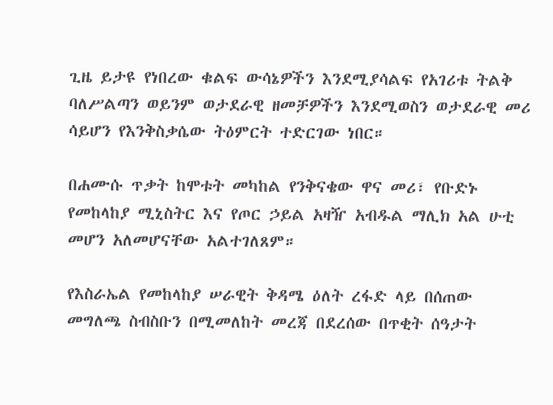ጊዜ ይታዩ የነበረው ቁልፍ ውሳኔዎችን እንደሚያሳልፍ የአገሪቱ ትልቅ ባለሥልጣን ወይንም ወታደራዊ ዘመቻዎችን እንደሚወስን ወታደራዊ መሪ ሳይሆን የእንቅስቃሴው ትዕምርት ተድርገው ነበር።

በሐሙሱ ጥቃት ከሞቱት መካከል የንቅናቄው ዋና መሪ፣ የቡድኑ የመከላከያ ሚኒስትር እና የጦር ኃይል አዛዥ አብዱል ማሊክ አል ሁቲ መሆን አለመሆናቸው አልተገለጸም።

የእስራኤል የመከላከያ ሠራዊት ቅዳሜ ዕለት ረፋድ ላይ በሰጠው መግለጫ ስብስቡን በሚመለከት መረጃ በደረሰው በጥቂት ሰዓታት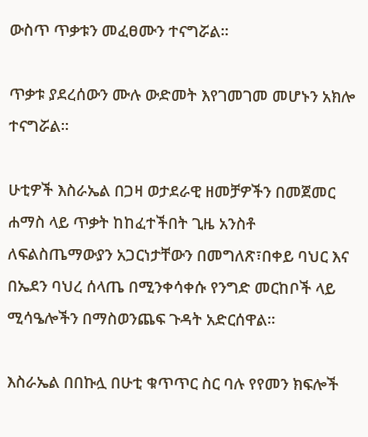ውስጥ ጥቃቱን መፈፀሙን ተናግሯል።

ጥቃቱ ያደረሰውን ሙሉ ውድመት እየገመገመ መሆኑን አክሎ ተናግሯል።

ሁቲዎች እስራኤል በጋዛ ወታደራዊ ዘመቻዎችን በመጀመር ሐማስ ላይ ጥቃት ከከፈተችበት ጊዜ አንስቶ ለፍልስጤማውያን አጋርነታቸውን በመግለጽ፣በቀይ ባህር እና በኤደን ባህረ ሰላጤ በሚንቀሳቀሱ የንግድ መርከቦች ላይ ሚሳዔሎችን በማስወንጨፍ ጉዳት አድርሰዋል።

እስራኤል በበኩሏ በሁቲ ቁጥጥር ስር ባሉ የየመን ክፍሎች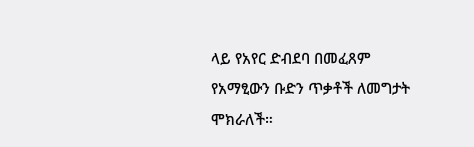ላይ የአየር ድብደባ በመፈጸም የአማፂውን ቡድን ጥቃቶች ለመግታት ሞክራለች።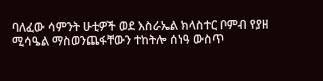ባለፈው ሳምንት ሁቲዎች ወደ እስራኤል ክላስተር ቦምብ የያዘ ሚሳዔል ማስወንጨፋቸውን ተከትሎ ሰነዓ ውስጥ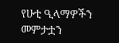የሁቲ ዒላማዎችን መምታቷን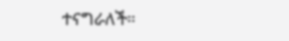ተናግራለች።